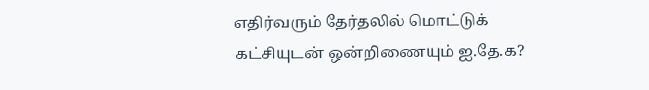எதிர்வரும் தேர்தலில் மொட்டுக் கட்சியுடன் ஒன்றிணையும் ஐ.தே.க?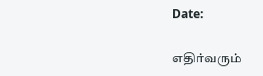Date:

எதிர்வரும்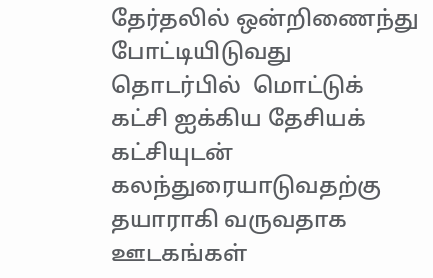தேர்தலில் ஒன்றிணைந்து போட்டியிடுவது தொடர்பில்  மொட்டுக் கட்சி ஐக்கிய தேசியக் கட்சியுடன் கலந்துரையாடுவதற்கு தயாராகி வருவதாக ஊடகங்கள்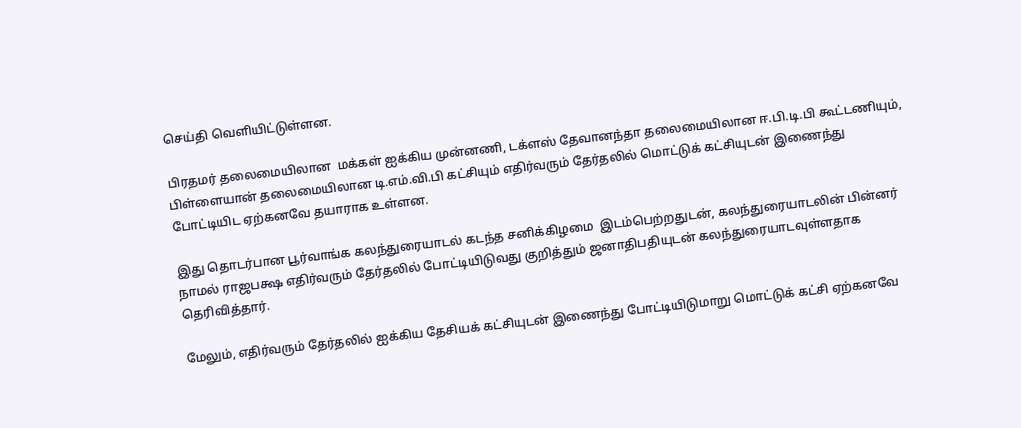செய்தி வெளியிட்டுள்ளன.

பிரதமர் தலைமையிலான  மக்கள் ஐக்கிய முன்னணி, டக்ளஸ் தேவானந்தா தலைமையிலான ஈ.பி.டி.பி கூட்டணியும், பிள்ளையான் தலைமையிலான டி.எம்.வி.பி கட்சியும் எதிர்வரும் தேர்தலில் மொட்டுக் கட்சியுடன் இணைந்து போட்டியிட ஏற்கனவே தயாராக உள்ளன.

இது தொடர்பான பூர்வாங்க கலந்துரையாடல் கடந்த சனிக்கிழமை  இடம்பெற்றதுடன், கலந்துரையாடலின் பின்னர் நாமல் ராஜபக்ஷ எதிர்வரும் தேர்தலில் போட்டியிடுவது குறித்தும் ஜனாதிபதியுடன் கலந்துரையாடவுள்ளதாக தெரிவித்தார்.

மேலும், எதிர்வரும் தேர்தலில் ஐக்கிய தேசியக் கட்சியுடன் இணைந்து போட்டியிடுமாறு மொட்டுக் கட்சி ஏற்கனவே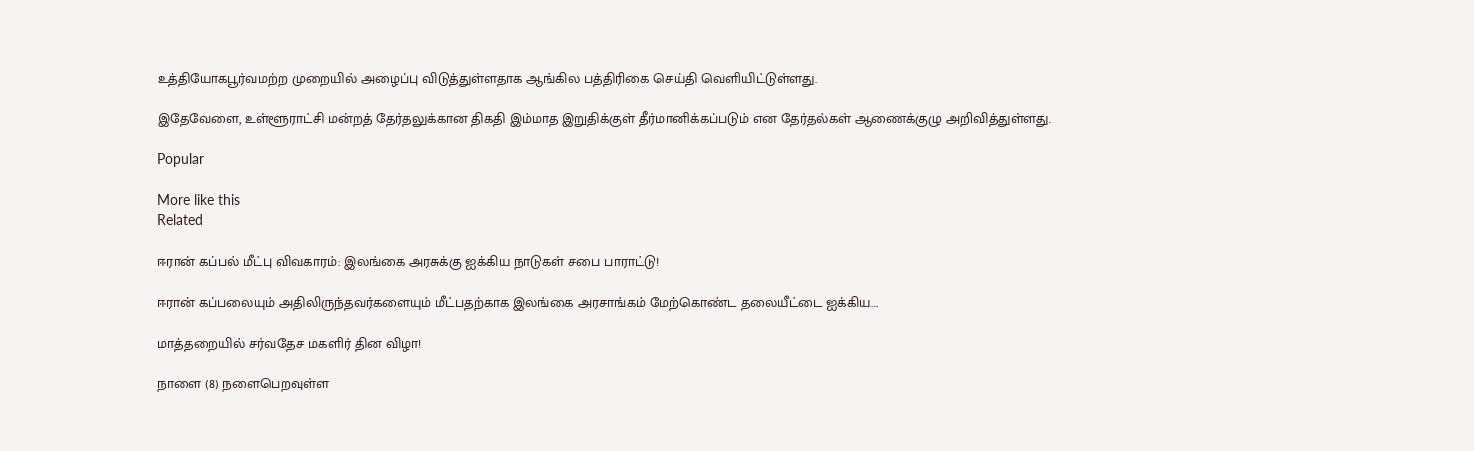உத்தியோகபூர்வமற்ற முறையில் அழைப்பு விடுத்துள்ளதாக ஆங்கில பத்திரிகை செய்தி வெளியிட்டுள்ளது.

இதேவேளை, உள்ளூராட்சி மன்றத் தேர்தலுக்கான திகதி இம்மாத இறுதிக்குள் தீர்மானிக்கப்படும் என தேர்தல்கள் ஆணைக்குழு அறிவித்துள்ளது.

Popular

More like this
Related

ஈரான் கப்பல் மீட்பு விவகாரம்: இலங்கை அரசுக்கு ஐக்கிய நாடுகள் சபை பாராட்டு!

ஈரான் கப்பலையும் அதிலிருந்தவர்களையும் மீட்பதற்காக இலங்கை அரசாங்கம் மேற்கொண்ட தலையீட்டை ஐக்கிய...

மாத்தறையில் சர்வதேச மகளிர் தின விழா!

நாளை (8) நளைபெறவுள்ள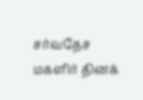சர்வதேச மகளிர் தினக்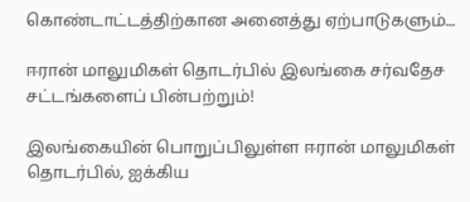கொண்டாட்டத்திற்கான அனைத்து ஏற்பாடுகளும்...

ஈரான் மாலுமிகள் தொடர்பில் இலங்கை சர்வதேச சட்டங்களைப் பின்பற்றும்!

இலங்கையின் பொறுப்பிலுள்ள ஈரான் மாலுமிகள் தொடர்பில், ஐக்கிய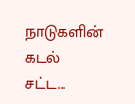நாடுகளின் கடல் சட்ட...